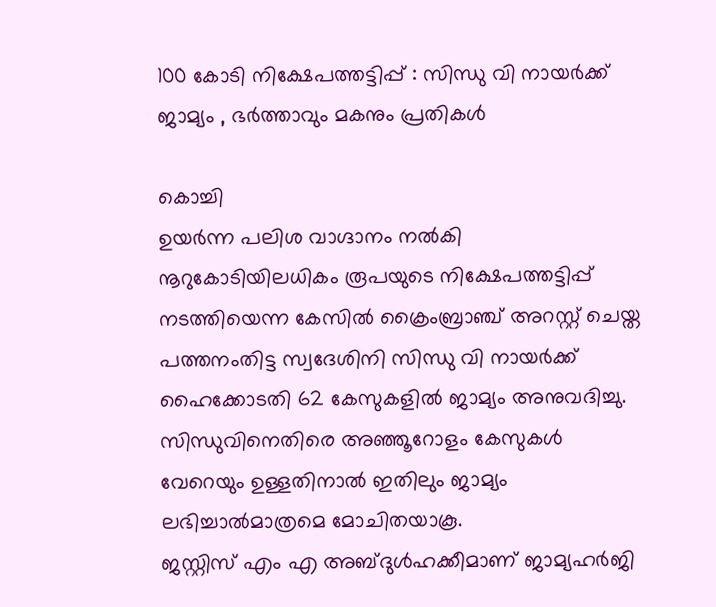100 കോടി നിക്ഷേപത്തട്ടിപ്പ് : സിന്ധു വി നായർക്ക് ജാമ്യം , ഭർത്താവും മകനും പ്രതികൾ

കൊച്ചി
ഉയർന്ന പലിശ വാഗ്ദാനം നൽകി നൂറുകോടിയിലധികം രൂപയുടെ നിക്ഷേപത്തട്ടിപ്പ് നടത്തിയെന്ന കേസിൽ ക്രൈംബ്രാഞ്ച് അറസ്റ്റ് ചെയ്ത പത്തനംതിട്ട സ്വദേശിനി സിന്ധു വി നായർക്ക് ഹൈക്കോടതി 62 കേസുകളിൽ ജാമ്യം അനുവദിച്ചു. സിന്ധുവിനെതിരെ അഞ്ഞൂറോളം കേസുകൾ വേറെയും ഉള്ളതിനാൽ ഇതിലും ജാമ്യം ലഭിച്ചാൽമാത്രമെ മോചിതയാകൂ.
ജസ്റ്റിസ് എം എ അബ്ദുൾഹക്കീമാണ് ജാമ്യഹർജി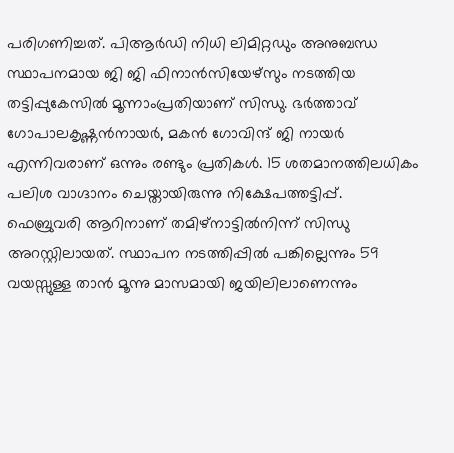പരിഗണിച്ചത്. പിആർഡി നിധി ലിമിറ്റഡും അനുബന്ധ സ്ഥാപനമായ ജി ജി ഫിനാൻസിയേഴ്സും നടത്തിയ തട്ടിപ്പുകേസിൽ മൂന്നാംപ്രതിയാണ് സിന്ധു. ഭർത്താവ് ഗോപാലകൃഷ്ണൻനായർ, മകൻ ഗോവിന്ദ് ജി നായർ എന്നിവരാണ് ഒന്നും രണ്ടും പ്രതികൾ. 15 ശതമാനത്തിലധികം പലിശ വാഗ്ദാനം ചെയ്തായിരുന്നു നിക്ഷേപത്തട്ടിപ്പ്.
ഫെബ്രുവരി ആറിനാണ് തമിഴ്നാട്ടിൽനിന്ന് സിന്ധു അറസ്റ്റിലായത്. സ്ഥാപന നടത്തിപ്പിൽ പങ്കില്ലെന്നും 59 വയസ്സുള്ള താൻ മൂന്നു മാസമായി ജയിലിലാണെന്നും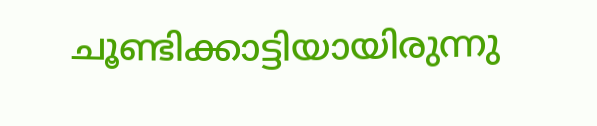ചൂണ്ടിക്കാട്ടിയായിരുന്നു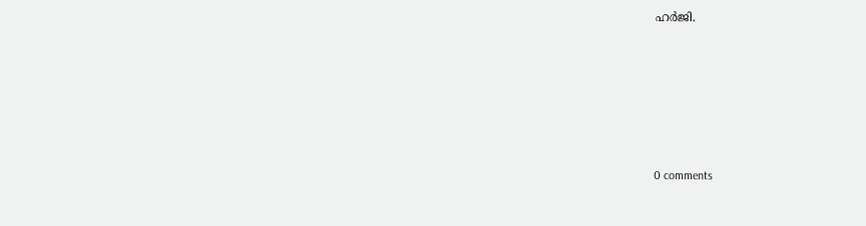ഹർജി.










0 comments